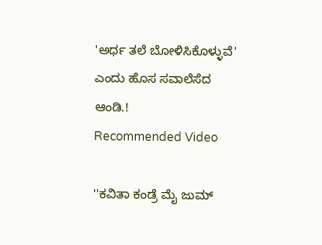'ಅರ್ಧ ತಲೆ ಬೋಳಿಸಿಕೊಳ್ಳುವೆ' ಎಂದು ಹೊಸ ಸವಾಲೆಸೆದ ಆಂಡಿ.!
Recommended Video

''ಕವಿತಾ ಕಂಡ್ರೆ ಮೈ ಜುಮ್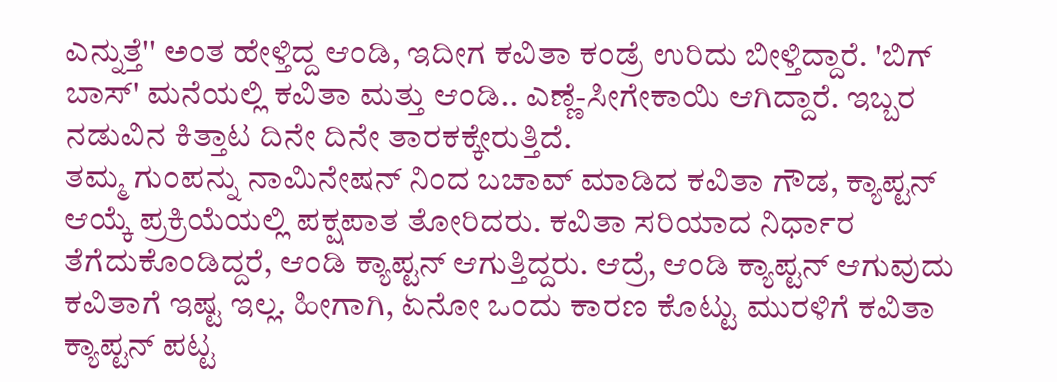ಎನ್ನುತ್ತೆ'' ಅಂತ ಹೇಳ್ತಿದ್ದ ಆಂಡಿ, ಇದೀಗ ಕವಿತಾ ಕಂಡ್ರೆ ಉರಿದು ಬೀಳ್ತಿದ್ದಾರೆ. 'ಬಿಗ್ ಬಾಸ್' ಮನೆಯಲ್ಲಿ ಕವಿತಾ ಮತ್ತು ಆಂಡಿ.. ಎಣ್ಣೆ-ಸೀಗೇಕಾಯಿ ಆಗಿದ್ದಾರೆ. ಇಬ್ಬರ ನಡುವಿನ ಕಿತ್ತಾಟ ದಿನೇ ದಿನೇ ತಾರಕಕ್ಕೇರುತ್ತಿದೆ.
ತಮ್ಮ ಗುಂಪನ್ನು ನಾಮಿನೇಷನ್ ನಿಂದ ಬಚಾವ್ ಮಾಡಿದ ಕವಿತಾ ಗೌಡ, ಕ್ಯಾಪ್ಟನ್ ಆಯ್ಕೆ ಪ್ರಕ್ರಿಯೆಯಲ್ಲಿ ಪಕ್ಷಪಾತ ತೋರಿದರು. ಕವಿತಾ ಸರಿಯಾದ ನಿರ್ಧಾರ ತೆಗೆದುಕೊಂಡಿದ್ದರೆ, ಆಂಡಿ ಕ್ಯಾಪ್ಟನ್ ಆಗುತ್ತಿದ್ದರು. ಆದ್ರೆ, ಆಂಡಿ ಕ್ಯಾಪ್ಟನ್ ಆಗುವುದು ಕವಿತಾಗೆ ಇಷ್ಟ ಇಲ್ಲ. ಹೀಗಾಗಿ, ಏನೋ ಒಂದು ಕಾರಣ ಕೊಟ್ಟು ಮುರಳಿಗೆ ಕವಿತಾ ಕ್ಯಾಪ್ಟನ್ ಪಟ್ಟ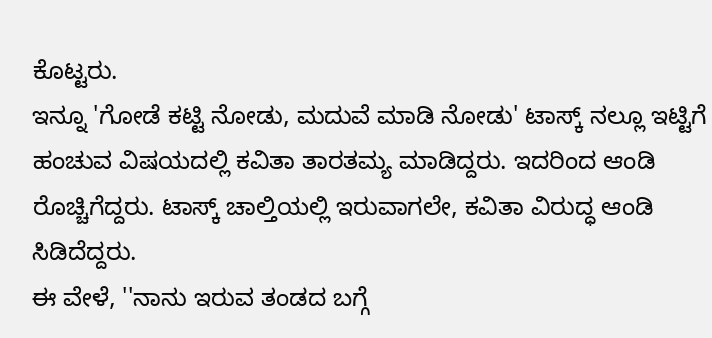ಕೊಟ್ಟರು.
ಇನ್ನೂ 'ಗೋಡೆ ಕಟ್ಟಿ ನೋಡು, ಮದುವೆ ಮಾಡಿ ನೋಡು' ಟಾಸ್ಕ್ ನಲ್ಲೂ ಇಟ್ಟಿಗೆ ಹಂಚುವ ವಿಷಯದಲ್ಲಿ ಕವಿತಾ ತಾರತಮ್ಯ ಮಾಡಿದ್ದರು. ಇದರಿಂದ ಆಂಡಿ ರೊಚ್ಚಿಗೆದ್ದರು. ಟಾಸ್ಕ್ ಚಾಲ್ತಿಯಲ್ಲಿ ಇರುವಾಗಲೇ, ಕವಿತಾ ವಿರುದ್ಧ ಆಂಡಿ ಸಿಡಿದೆದ್ದರು.
ಈ ವೇಳೆ, ''ನಾನು ಇರುವ ತಂಡದ ಬಗ್ಗೆ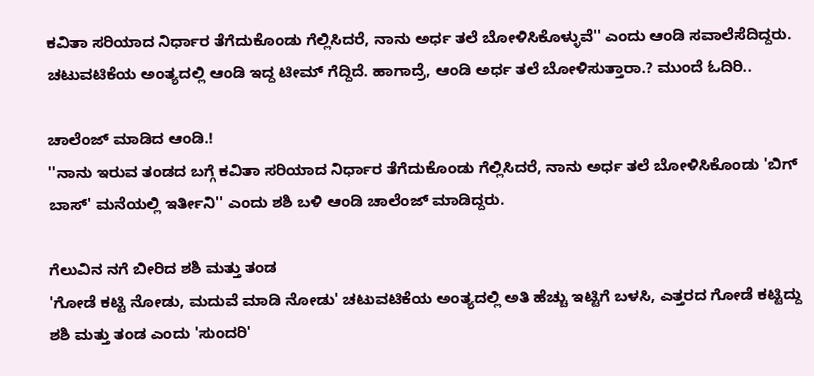ಕವಿತಾ ಸರಿಯಾದ ನಿರ್ಧಾರ ತೆಗೆದುಕೊಂಡು ಗೆಲ್ಲಿಸಿದರೆ, ನಾನು ಅರ್ಧ ತಲೆ ಬೋಳಿಸಿಕೊಳ್ಳುವೆ'' ಎಂದು ಆಂಡಿ ಸವಾಲೆಸೆದಿದ್ದರು. ಚಟುವಟಿಕೆಯ ಅಂತ್ಯದಲ್ಲಿ ಆಂಡಿ ಇದ್ದ ಟೀಮ್ ಗೆದ್ದಿದೆ. ಹಾಗಾದ್ರೆ, ಆಂಡಿ ಅರ್ಧ ತಲೆ ಬೋಳಿಸುತ್ತಾರಾ.? ಮುಂದೆ ಓದಿರಿ..

ಚಾಲೆಂಜ್ ಮಾಡಿದ ಆಂಡಿ.!
''ನಾನು ಇರುವ ತಂಡದ ಬಗ್ಗೆ ಕವಿತಾ ಸರಿಯಾದ ನಿರ್ಧಾರ ತೆಗೆದುಕೊಂಡು ಗೆಲ್ಲಿಸಿದರೆ, ನಾನು ಅರ್ಧ ತಲೆ ಬೋಳಿಸಿಕೊಂಡು 'ಬಿಗ್ ಬಾಸ್' ಮನೆಯಲ್ಲಿ ಇರ್ತೀನಿ'' ಎಂದು ಶಶಿ ಬಳಿ ಆಂಡಿ ಚಾಲೆಂಜ್ ಮಾಡಿದ್ದರು.

ಗೆಲುವಿನ ನಗೆ ಬೀರಿದ ಶಶಿ ಮತ್ತು ತಂಡ
'ಗೋಡೆ ಕಟ್ಟಿ ನೋಡು, ಮದುವೆ ಮಾಡಿ ನೋಡು' ಚಟುವಟಿಕೆಯ ಅಂತ್ಯದಲ್ಲಿ ಅತಿ ಹೆಚ್ಚು ಇಟ್ಟಿಗೆ ಬಳಸಿ, ಎತ್ತರದ ಗೋಡೆ ಕಟ್ಟಿದ್ದು ಶಶಿ ಮತ್ತು ತಂಡ ಎಂದು 'ಸುಂದರಿ'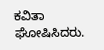ಕವಿತಾ ಘೋಷಿಸಿದರು.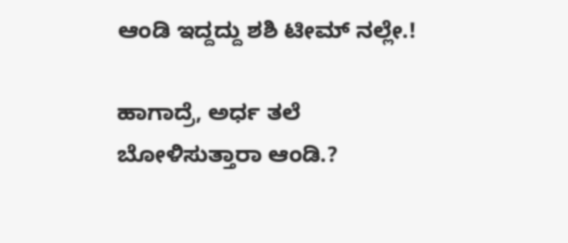ಆಂಡಿ ಇದ್ದದ್ದು ಶಶಿ ಟೀಮ್ ನಲ್ಲೇ.!

ಹಾಗಾದ್ರೆ, ಅರ್ಧ ತಲೆ ಬೋಳಿಸುತ್ತಾರಾ ಆಂಡಿ.?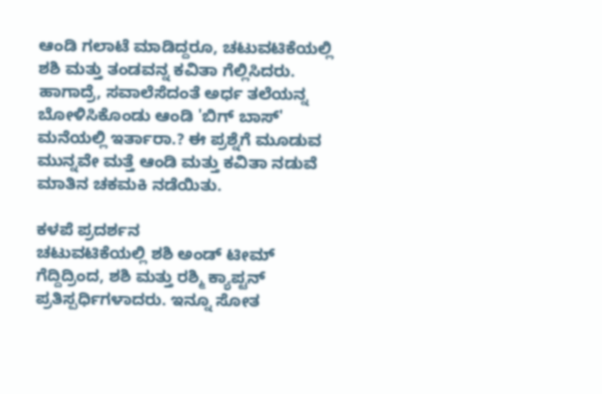ಆಂಡಿ ಗಲಾಟೆ ಮಾಡಿದ್ದರೂ, ಚಟುವಟಿಕೆಯಲ್ಲಿ ಶಶಿ ಮತ್ತು ತಂಡವನ್ನ ಕವಿತಾ ಗೆಲ್ಲಿಸಿದರು. ಹಾಗಾದ್ರೆ, ಸವಾಲೆಸೆದಂತೆ ಅರ್ಧ ತಲೆಯನ್ನ ಬೋಳಿಸಿಕೊಂಡು ಆಂಡಿ 'ಬಿಗ್ ಬಾಸ್' ಮನೆಯಲ್ಲಿ ಇರ್ತಾರಾ.? ಈ ಪ್ರಶ್ನೆಗೆ ಮೂಡುವ ಮುನ್ನವೇ ಮತ್ತೆ ಆಂಡಿ ಮತ್ತು ಕವಿತಾ ನಡುವೆ ಮಾತಿನ ಚಕಮಕಿ ನಡೆಯಿತು.

ಕಳಪೆ ಪ್ರದರ್ಶನ
ಚಟುವಟಿಕೆಯಲ್ಲಿ ಶಶಿ ಅಂಡ್ ಟೀಮ್ ಗೆದ್ದಿದ್ರಿಂದ, ಶಶಿ ಮತ್ತು ರಶ್ಮಿ ಕ್ಯಾಪ್ಟನ್ ಪ್ರತಿಸ್ಪರ್ಧಿಗಳಾದರು. ಇನ್ನೂ ಸೋತ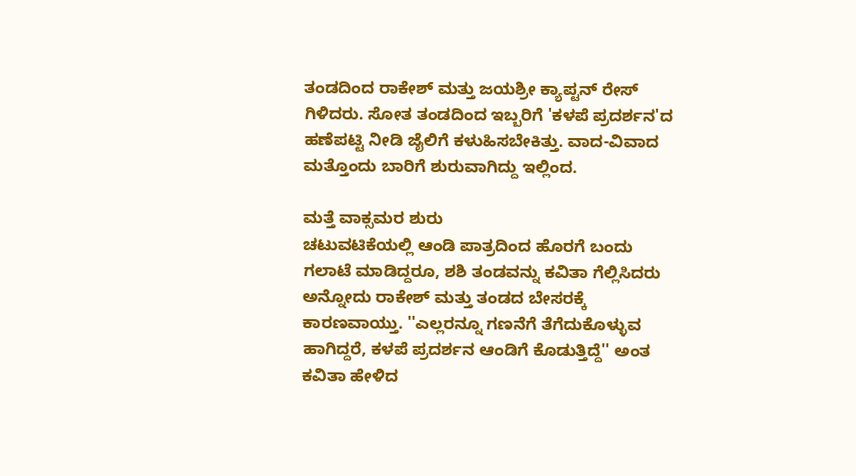ತಂಡದಿಂದ ರಾಕೇಶ್ ಮತ್ತು ಜಯಶ್ರೀ ಕ್ಯಾಪ್ಟನ್ ರೇಸ್ ಗಿಳಿದರು. ಸೋತ ತಂಡದಿಂದ ಇಬ್ಬರಿಗೆ 'ಕಳಪೆ ಪ್ರದರ್ಶನ'ದ ಹಣೆಪಟ್ಟಿ ನೀಡಿ ಜೈಲಿಗೆ ಕಳುಹಿಸಬೇಕಿತ್ತು. ವಾದ-ವಿವಾದ ಮತ್ತೊಂದು ಬಾರಿಗೆ ಶುರುವಾಗಿದ್ದು ಇಲ್ಲಿಂದ.

ಮತ್ತೆ ವಾಕ್ಸಮರ ಶುರು
ಚಟುವಟಿಕೆಯಲ್ಲಿ ಆಂಡಿ ಪಾತ್ರದಿಂದ ಹೊರಗೆ ಬಂದು ಗಲಾಟೆ ಮಾಡಿದ್ದರೂ, ಶಶಿ ತಂಡವನ್ನು ಕವಿತಾ ಗೆಲ್ಲಿಸಿದರು ಅನ್ನೋದು ರಾಕೇಶ್ ಮತ್ತು ತಂಡದ ಬೇಸರಕ್ಕೆ ಕಾರಣವಾಯ್ತು. ''ಎಲ್ಲರನ್ನೂ ಗಣನೆಗೆ ತೆಗೆದುಕೊಳ್ಳುವ ಹಾಗಿದ್ದರೆ, ಕಳಪೆ ಪ್ರದರ್ಶನ ಆಂಡಿಗೆ ಕೊಡುತ್ತಿದ್ದೆ'' ಅಂತ ಕವಿತಾ ಹೇಳಿದ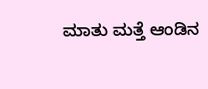ಮಾತು ಮತ್ತೆ ಆಂಡಿನ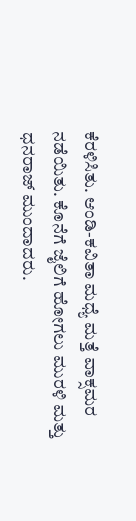ಕೆರಳಿಸಿತು. ಆಂಡಿ-ಕವಿತಾ ಮಧ್ಯೆ ಮತ್ತೆ ವಾಕ್ಸಮರ ನಡೆಯಿತು. ಕೊನೆಗೆ ಜೈಲಿಗೆ ಹೋಗಲು ಮುರಳಿ ಮತ್ತು ಧನರಾಜ್ ಮುಂದಾದರು.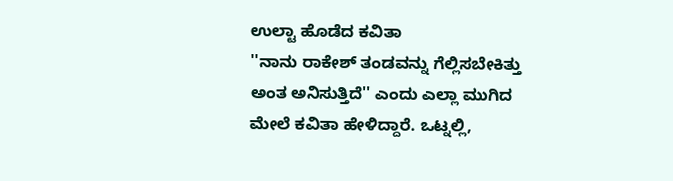ಉಲ್ಟಾ ಹೊಡೆದ ಕವಿತಾ
''ನಾನು ರಾಕೇಶ್ ತಂಡವನ್ನು ಗೆಲ್ಲಿಸಬೇಕಿತ್ತು ಅಂತ ಅನಿಸುತ್ತಿದೆ'' ಎಂದು ಎಲ್ಲಾ ಮುಗಿದ ಮೇಲೆ ಕವಿತಾ ಹೇಳಿದ್ದಾರೆ. ಒಟ್ನಲ್ಲಿ,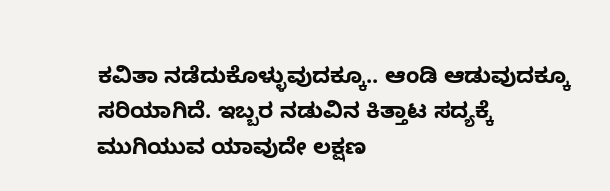ಕವಿತಾ ನಡೆದುಕೊಳ್ಳುವುದಕ್ಕೂ.. ಆಂಡಿ ಆಡುವುದಕ್ಕೂ ಸರಿಯಾಗಿದೆ. ಇಬ್ಬರ ನಡುವಿನ ಕಿತ್ತಾಟ ಸದ್ಯಕ್ಕೆ ಮುಗಿಯುವ ಯಾವುದೇ ಲಕ್ಷಣ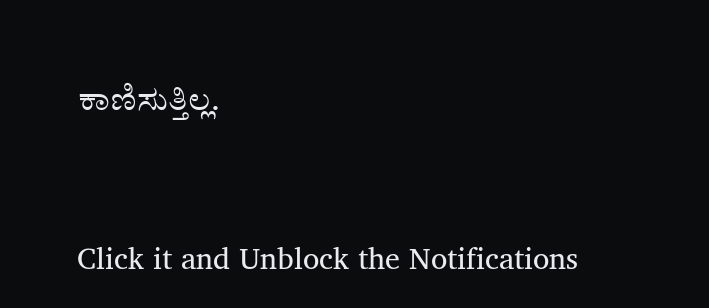ಕಾಣಿಸುತ್ತಿಲ್ಲ.


Click it and Unblock the Notifications